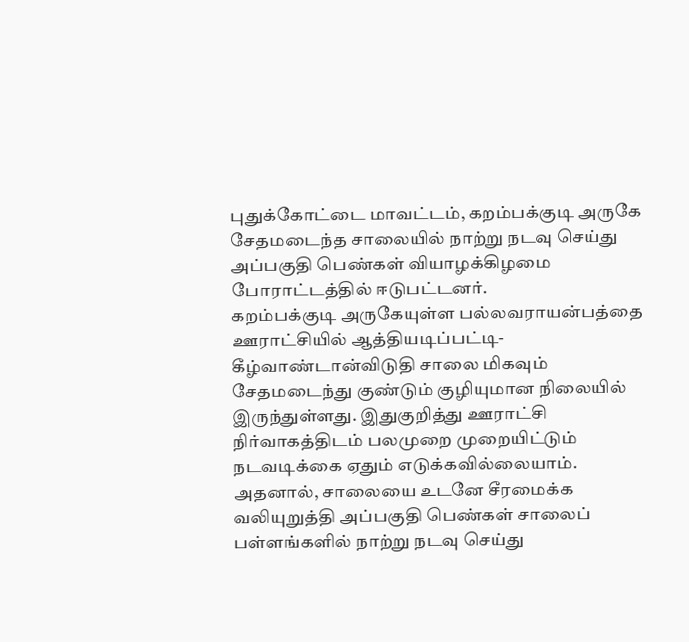புதுக்கோட்டை மாவட்டம், கறம்பக்குடி அருகே சேதமடைந்த சாலையில் நாற்று நடவு செய்து அப்பகுதி பெண்கள் வியாழக்கிழமை போராட்டத்தில் ஈடுபட்டனர்.
கறம்பக்குடி அருகேயுள்ள பல்லவராயன்பத்தை ஊராட்சியில் ஆத்தியடிப்பட்டி- கீழ்வாண்டான்விடுதி சாலை மிகவும் சேதமடைந்து குண்டும் குழியுமான நிலையில் இருந்துள்ளது. இதுகுறித்து ஊராட்சி நிர்வாகத்திடம் பலமுறை முறையிட்டும் நடவடிக்கை ஏதும் எடுக்கவில்லையாம். அதனால், சாலையை உடனே சீரமைக்க வலியுறுத்தி அப்பகுதி பெண்கள் சாலைப் பள்ளங்களில் நாற்று நடவு செய்து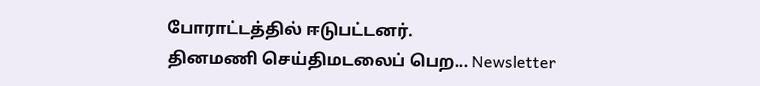போராட்டத்தில் ஈடுபட்டனர்.
தினமணி செய்திமடலைப் பெற... Newsletter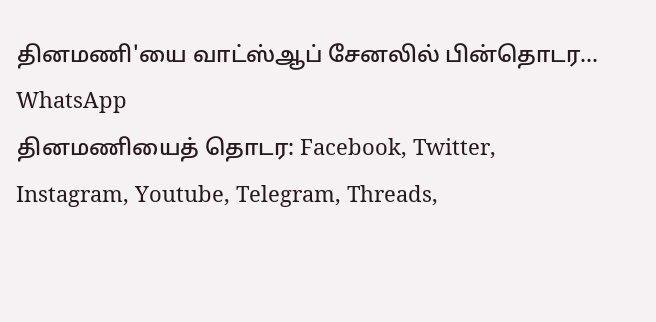தினமணி'யை வாட்ஸ்ஆப் சேனலில் பின்தொடர... WhatsApp
தினமணியைத் தொடர: Facebook, Twitter, Instagram, Youtube, Telegram, Threads,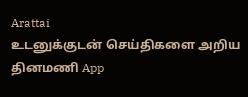Arattai
உடனுக்குடன் செய்திகளை அறிய தினமணி App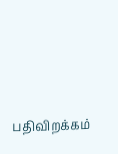பதிவிறக்கம்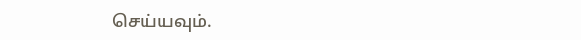செய்யவும்.